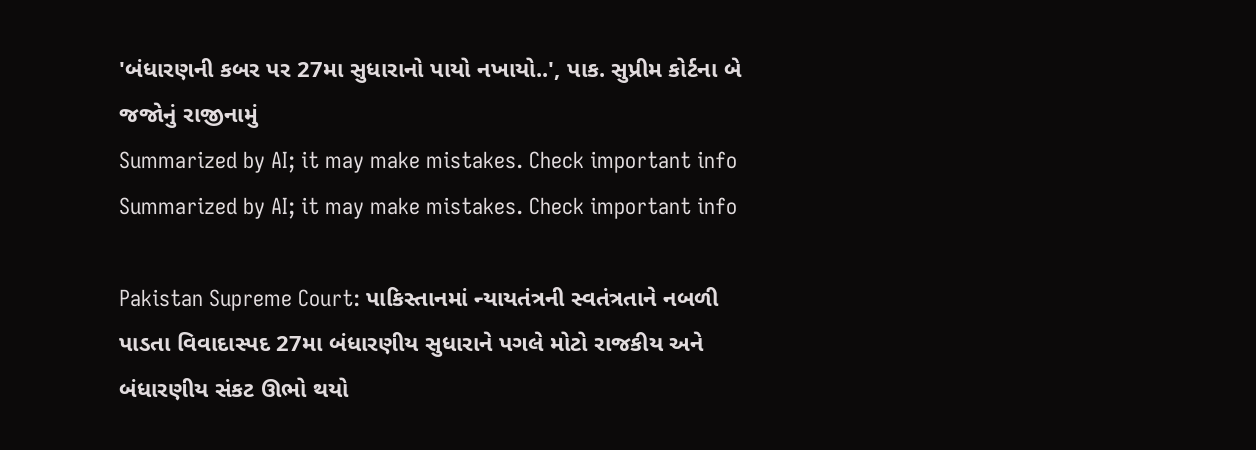'બંધારણની કબર પર 27મા સુધારાનો પાયો નખાયો..', પાક. સુપ્રીમ કોર્ટના બે જજોનું રાજીનામું
Summarized by AI; it may make mistakes. Check important info
Summarized by AI; it may make mistakes. Check important info

Pakistan Supreme Court: પાકિસ્તાનમાં ન્યાયતંત્રની સ્વતંત્રતાને નબળી પાડતા વિવાદાસ્પદ 27મા બંધારણીય સુધારાને પગલે મોટો રાજકીય અને બંધારણીય સંકટ ઊભો થયો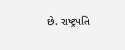છે. રાષ્ટ્રપતિ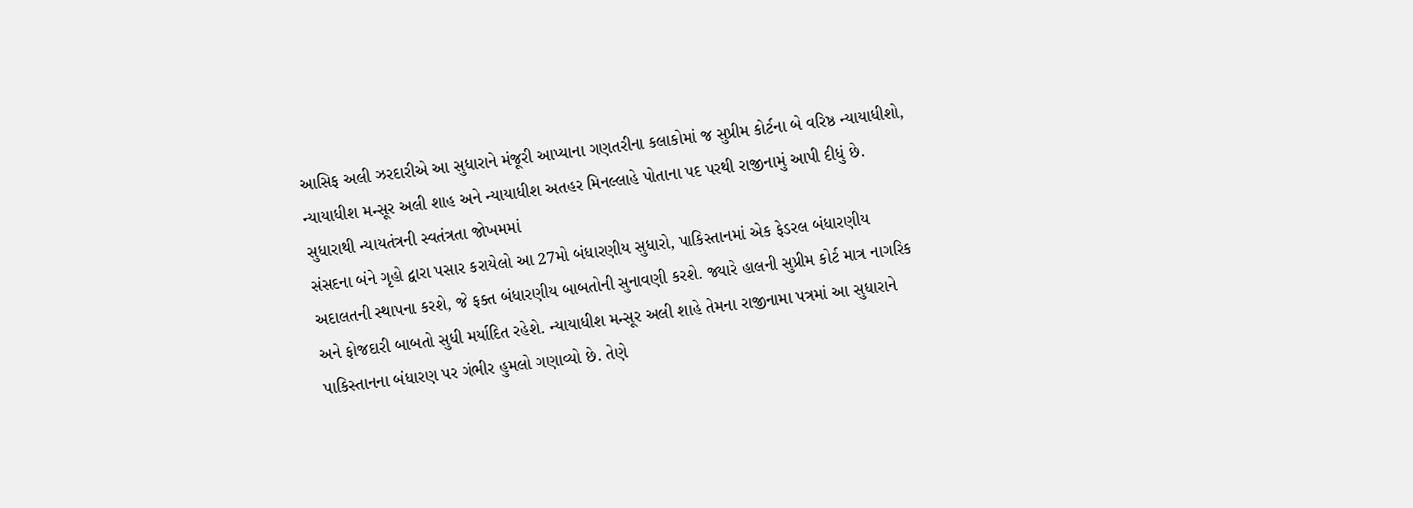આસિફ અલી ઝરદારીએ આ સુધારાને મંજૂરી આપ્યાના ગણતરીના કલાકોમાં જ સુપ્રીમ કોર્ટના બે વરિષ્ઠ ન્યાયાધીશો, ન્યાયાધીશ મન્સૂર અલી શાહ અને ન્યાયાધીશ અતહર મિનલ્લાહે પોતાના પદ પરથી રાજીનામું આપી દીધું છે.
સુધારાથી ન્યાયતંત્રની સ્વતંત્રતા જોખમમાં
સંસદના બંને ગૃહો દ્વારા પસાર કરાયેલો આ 27મો બંધારણીય સુધારો, પાકિસ્તાનમાં એક ફેડરલ બંધારણીય અદાલતની સ્થાપના કરશે, જે ફક્ત બંધારણીય બાબતોની સુનાવણી કરશે. જ્યારે હાલની સુપ્રીમ કોર્ટ માત્ર નાગરિક અને ફોજદારી બાબતો સુધી મર્યાદિત રહેશે. ન્યાયાધીશ મન્સૂર અલી શાહે તેમના રાજીનામા પત્રમાં આ સુધારાને પાકિસ્તાનના બંધારણ પર ગંભીર હુમલો ગણાવ્યો છે. તેણે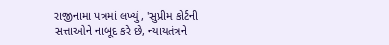રાજીનામા પત્રમાં લખ્યું, 'સુપ્રીમ કોર્ટની સત્તાઓને નાબૂદ કરે છે, ન્યાયતંત્રને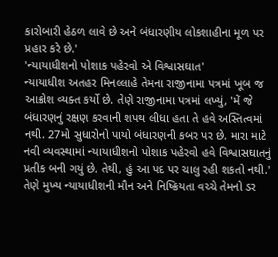કારોબારી હેઠળ લાવે છે અને બંધારણીય લોકશાહીના મૂળ પર પ્રહાર કરે છે.'
'ન્યાયાધીશનો પોશાક પહેરવો એ વિશ્વાસઘાત'
ન્યાયાધીશ અતહર મિનલ્લાહે તેમના રાજીનામા પત્રમાં ખૂબ જ આક્રોશ વ્યક્ત કર્યો છે. તેણે રાજીનામા પત્રમાં લખ્યું, 'મેં જે બંધારણનું રક્ષણ કરવાની શપથ લીધા હતા તે હવે અસ્તિત્વમાં નથી. 27મો સુધારોનો પાયો બંધારણની કબર પર છે. મારા માટે નવી વ્યવસ્થામાં ન્યાયાધીશનો પોશાક પહેરવો હવે વિશ્વાસઘાતનું પ્રતીક બની ગયું છે. તેથી, હું આ પદ પર ચાલુ રહી શકતો નથી.' તેણે મુખ્ય ન્યાયાધીશની મૌન અને નિષ્ક્રિયતા વચ્ચે તેમનો ડર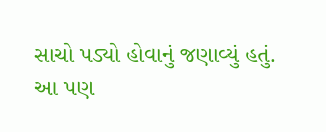સાચો પડ્યો હોવાનું જણાવ્યું હતું.
આ પણ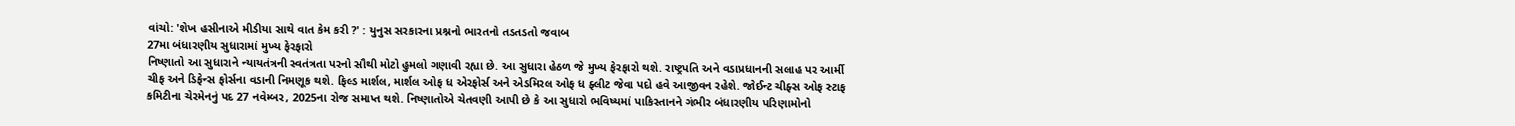વાંચો: 'શેખ હસીનાએ મીડીયા સાથે વાત કેમ કરી ?' : યુનુસ સરકારના પ્રશ્નનો ભારતનો તડતડતો જવાબ
27મા બંધારણીય સુધારામાં મુખ્ય ફેરફારો
નિષ્ણાતો આ સુધારાને ન્યાયતંત્રની સ્વતંત્રતા પરનો સૌથી મોટો હુમલો ગણાવી રહ્યા છે. આ સુધારા હેઠળ જે મુખ્ય ફેરફારો થશે. રાષ્ટ્રપતિ અને વડાપ્રધાનની સલાહ પર આર્મી ચીફ અને ડિફેન્સ ફોર્સના વડાની નિમણૂક થશે. ફિલ્ડ માર્શલ, માર્શલ ઓફ ધ એરફોર્સ અને એડમિરલ ઓફ ધ ફ્લીટ જેવા પદો હવે આજીવન રહેશે. જોઈન્ટ ચીફ્સ ઓફ સ્ટાફ કમિટીના ચેરમેનનું પદ 27 નવેમ્બર, 2025ના રોજ સમાપ્ત થશે. નિષ્ણાતોએ ચેતવણી આપી છે કે આ સુધારો ભવિષ્યમાં પાકિસ્તાનને ગંભીર બંધારણીય પરિણામોનો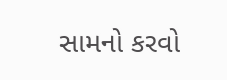સામનો કરવો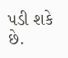પડી શકે છે.